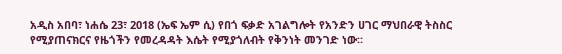አዲስ አበባ፣ ነሐሴ 23፣ 2018 (ኤፍ ኤም ሲ) የበጎ ፍቃድ አገልግሎት የአንድን ሀገር ማህበራዊ ትስስር የሚያጠናክርና የዜጎችን የመረዳዳት እሴት የሚያጎለብት የቅንነት መንገድ ነው።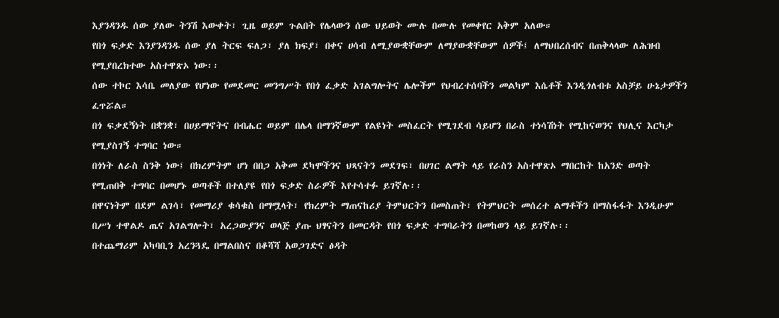እያንዳንዱ ሰው ያለው ትንሽ እውቀት፣ ጊዜ ወይም ጉልበት የሌላውን ሰው ህይወት ሙሉ በሙሉ የመቀየር አቅም አለው።
የበጎ ፍቃድ እንያንዳንዱ ሰው ያለ ትርፍ ፍለጋ፣ ያለ ክፍያ፣ በቀና ሀሳብ ለሚያውቋቸውም ለማያውቋቸውም ሰዎች፤ ለማህበረሰብና በጠቅላላው ለሕዝብ የሚያበረክተው አስተዋጽኦ ነው፡፡
ሰው ተኮር እሳቤ መለያው የሆነው የመደመር መንግሥት የበጎ ፈቃድ አገልግሎትና ሌሎችም የህብረተሰባችን መልካም እሴቶች እንዲጎለብቱ አስቻይ ሁኔታዎችን ፈጥሯል።
በጎ ፍቃደኝነት በቋንቋ፣ በሀይማኖትና በብሔር ወይም በሌላ በማንኛውም የልዩነት መስፈርት የሚገደብ ሳይሆን በራስ ተነሳሽነት የሚከናወንና የህሊና እርካታ የሚያስገኝ ተግባር ነው።
በጎነት ለራስ ስንቅ ነው፤ በክረምትም ሆነ በበጋ አቅመ ደካሞችንና ህጻናትን መደገፍ፣ በሀገር ልማት ላይ የራስን አስተዋጽኦ ማበርከት ከአንድ ወጣት የሚጠበቅ ተግባር በመሆኑ ወጣቶች በተለያዩ የበጎ ፍቃድ ስራዎች እየተሳተፉ ይገኛሉ፡፡
በዋናነትም በደም ልገሳ፣ የመማሪያ ቁሳቁስ በማሟላት፣ የክረምት ማጠናከሪያ ትምህርትን በመስጠት፣ የትምህርት መሰረተ ልማቶችን በማስፋፋት እንዲሁም በሥነ ተዋልዶ ጤና አገልግሎት፣ አረጋውያንና ወላጅ ያጡ ህፃናትን በመርዳት የበጎ ፍቃድ ተግባራትን በመከወን ላይ ይገኛሉ፡፡
በተጨማሪም አካባቢን አረንጓዴ በማልበስና በቆሻሻ አወጋገድና ፅዳት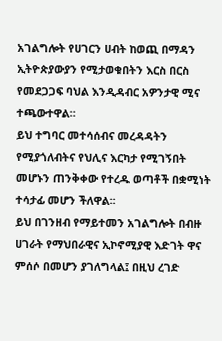አገልግሎት የሀገርን ሀብት ከወጪ በማዳን ኢትዮጵያውያን የሚታወቁበትን እርስ በርስ የመደጋጋፍ ባህል እንዲዳብር አዎንታዊ ሚና ተጫውተዋል።
ይህ ተግባር መተሳሰብና መረዳዳትን የሚያጎለብትና የህሊና እርካታ የሚገኝበት መሆኑን ጠንቅቀው የተረዱ ወጣቶች በቋሚነት ተሳታፊ መሆን ችለዋል፡፡
ይህ በገንዘብ የማይተመን አገልግሎት በብዙ ሀገራት የማህበራዊና ኢኮኖሚያዊ እድገት ዋና ምሰሶ በመሆን ያገለግላል፤ በዚህ ረገድ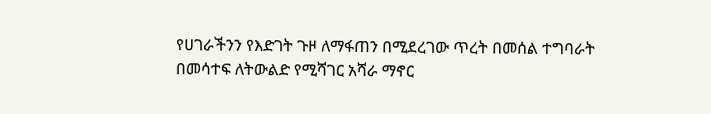የሀገራችንን የእድገት ጉዞ ለማፋጠን በሚደረገው ጥረት በመሰል ተግባራት በመሳተፍ ለትውልድ የሚሻገር አሻራ ማኖር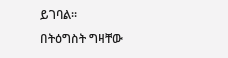ይገባል፡፡
በትዕግስት ግዛቸው